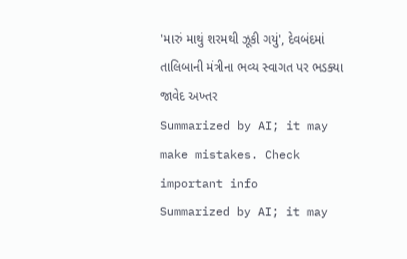'મારું માથું શરમથી ઝૂકી ગયું', દેવબંદમાં તાલિબાની મંત્રીના ભવ્ય સ્વાગત પર ભડક્યા જાવેદ અખ્તર
Summarized by AI; it may make mistakes. Check important info
Summarized by AI; it may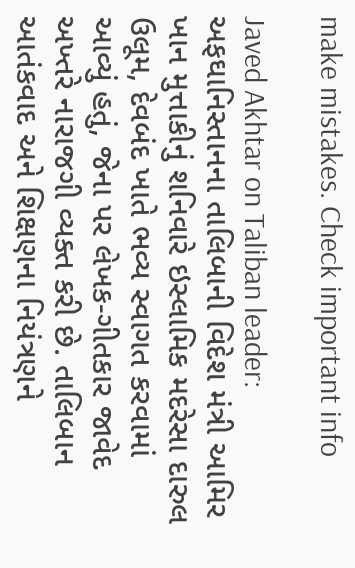make mistakes. Check important info

Javed Akhtar on Taliban leader: અફઘાનિસ્તાનના તાલિબાની વિદેશ મંત્રી આમિર ખાન મુત્તાકીનું શનિવારે ઇસ્લામિક મદરેસા દારુલ ઉલૂમ, દેવબંદ ખાતે ભવ્ય સ્વાગત કરવામાં આવ્યું હતું, જેના પર લેખક-ગીતકાર જાવેદ અખ્તરે નારાજગી વ્યક્ત કરી છે. તાલિબાન આતંકવાદ અને શિક્ષણના નિયંત્રણને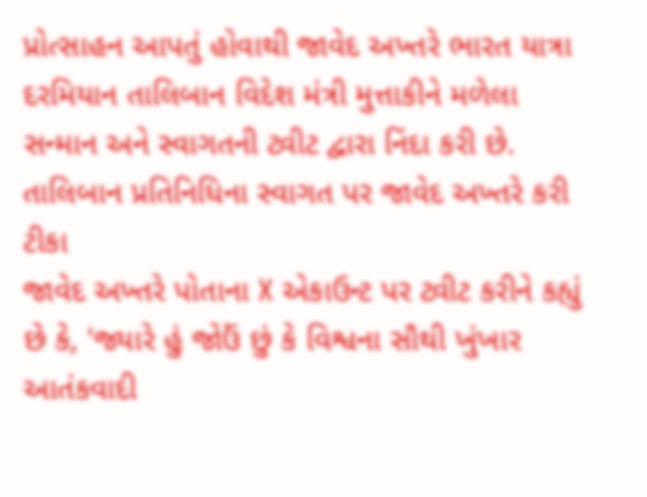પ્રોત્સાહન આપતું હોવાથી જાવેદ અખ્તરે ભારત યાત્રા દરમિયાન તાલિબાન વિદેશ મંત્રી મુત્તાકીને મળેલા સન્માન અને સ્વાગતની ટ્વીટ દ્વારા નિંદા કરી છે.
તાલિબાન પ્રતિનિધિના સ્વાગત પર જાવેદ અખ્તરે કરી ટીકા
જાવેદ અખ્તરે પોતાના X એકાઉન્ટ પર ટ્વીટ કરીને કહ્યું છે કે, 'જ્યારે હું જોઉં છું કે વિશ્વના સૌથી ખુંખાર આતંકવાદી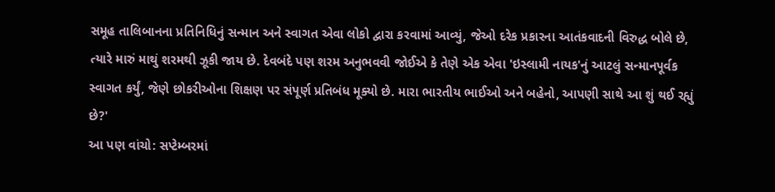સમૂહ તાલિબાનના પ્રતિનિધિનું સન્માન અને સ્વાગત એવા લોકો દ્વારા કરવામાં આવ્યું, જેઓ દરેક પ્રકારના આતંકવાદની વિરુદ્ધ બોલે છે, ત્યારે મારું માથું શરમથી ઝૂકી જાય છે. દેવબંદે પણ શરમ અનુભવવી જોઈએ કે તેણે એક એવા 'ઇસ્લામી નાયક'નું આટલું સન્માનપૂર્વક સ્વાગત કર્યું, જેણે છોકરીઓના શિક્ષણ પર સંપૂર્ણ પ્રતિબંધ મૂક્યો છે. મારા ભારતીય ભાઈઓ અને બહેનો, આપણી સાથે આ શું થઈ રહ્યું છે?'
આ પણ વાંચો: સપ્ટેમ્બરમાં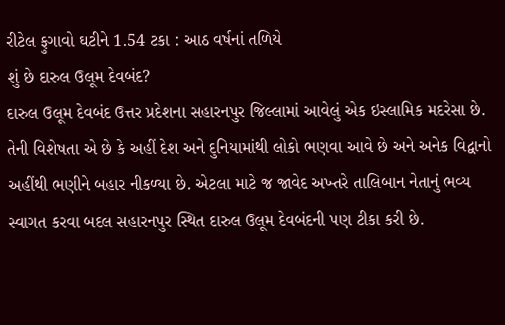રીટેલ ફુગાવો ઘટીને 1.54 ટકા : આઠ વર્ષનાં તળિયે
શું છે દારુલ ઉલૂમ દેવબંદ?
દારુલ ઉલૂમ દેવબંદ ઉત્તર પ્રદેશના સહારનપુર જિલ્લામાં આવેલું એક ઇસ્લામિક મદરેસા છે. તેની વિશેષતા એ છે કે અહીં દેશ અને દુનિયામાંથી લોકો ભણવા આવે છે અને અનેક વિદ્વાનો અહીંથી ભણીને બહાર નીકળ્યા છે. એટલા માટે જ જાવેદ અખ્તરે તાલિબાન નેતાનું ભવ્ય સ્વાગત કરવા બદલ સહારનપુર સ્થિત દારુલ ઉલૂમ દેવબંદની પણ ટીકા કરી છે.